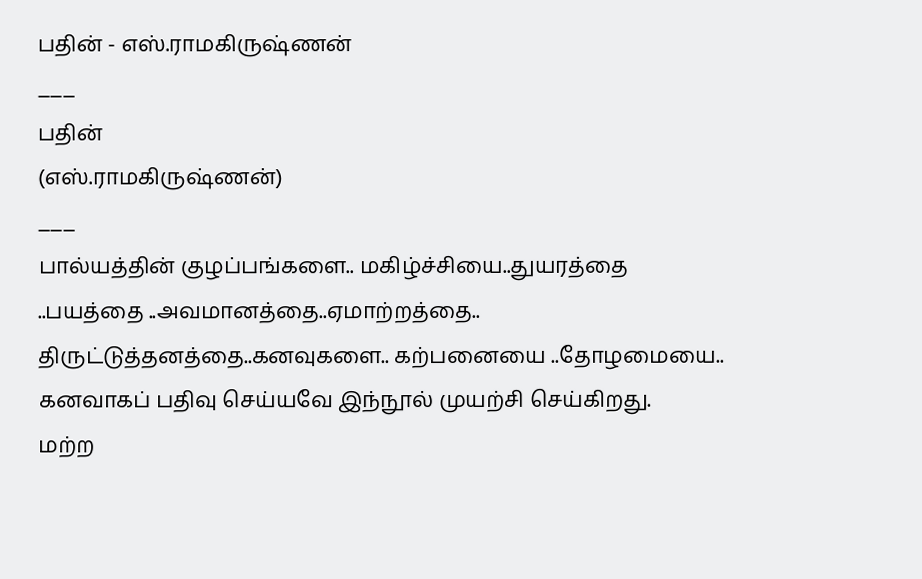பதின் - எஸ்.ராமகிருஷ்ணன்
___
பதின்
(எஸ்.ராமகிருஷ்ணன்)
___
பால்யத்தின் குழப்பங்களை.. மகிழ்ச்சியை..துயரத்தை ..பயத்தை ..அவமானத்தை..ஏமாற்றத்தை.. திருட்டுத்தனத்தை..கனவுகளை.. கற்பனையை ..தோழமையை.. கனவாகப் பதிவு செய்யவே இந்நூல் முயற்சி செய்கிறது.
மற்ற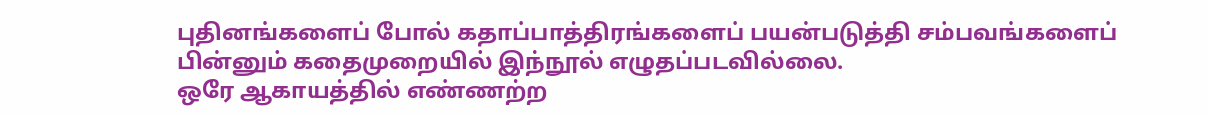புதினங்களைப் போல் கதாப்பாத்திரங்களைப் பயன்படுத்தி சம்பவங்களைப் பின்னும் கதைமுறையில் இந்நூல் எழுதப்படவில்லை.
ஒரே ஆகாயத்தில் எண்ணற்ற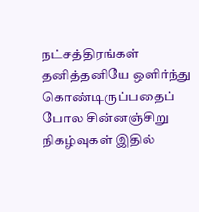நட்சத்திரங்கள் தனித்தனியே ஒளிர்ந்து கொண்டிருப்பதைப் போல சின்னஞ்சிறு நிகழ்வுகள் இதில்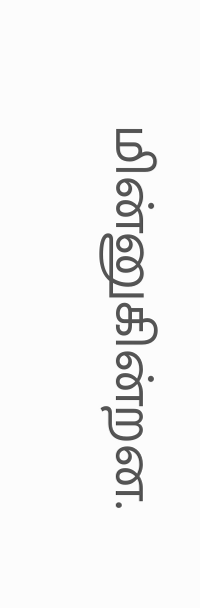மின்னுகின்றன.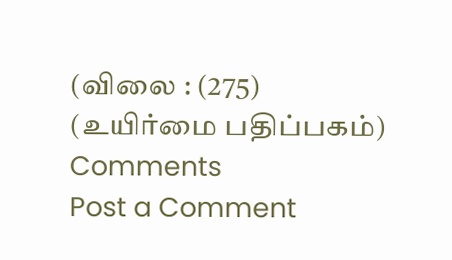(விலை : (275)
(உயிர்மை பதிப்பகம்)
Comments
Post a Comment